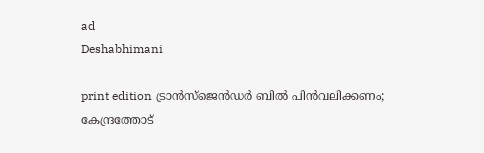ad
Deshabhimani

print edition ട്രാൻസ്‌ജെൻഡർ ബിൽ പിൻവലിക്കണം; കേന്ദ്രത്തോട്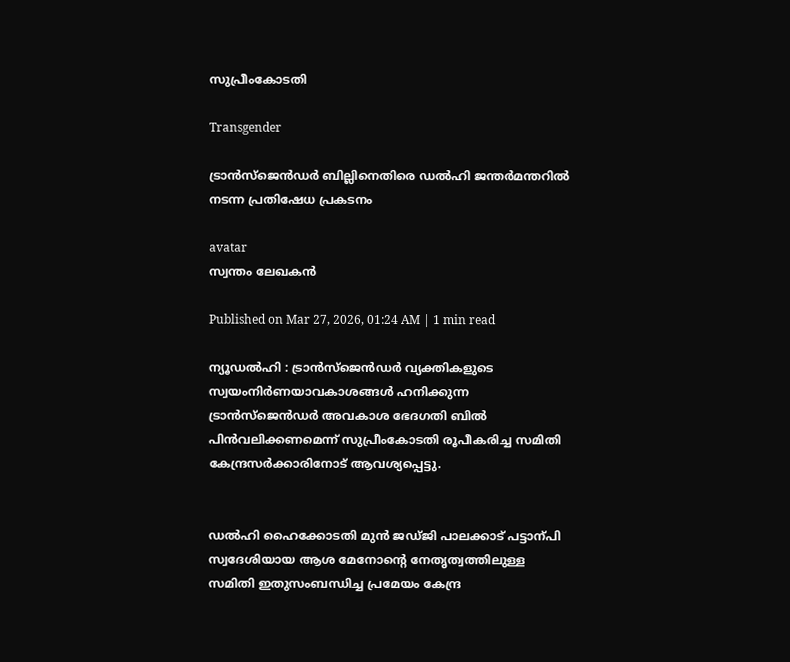സുപ്രീംകോടതി

Transgender

ട്രാന്‍സ്‍ജെന്‍ഡര്‍ ബില്ലിനെതിരെ ഡല്‍ഹി ജന്തര്‍മന്തറില്‍ നടന്ന പ്രതിഷേധ പ്രകടനം

avatar
സ്വന്തം ലേഖകൻ

Published on Mar 27, 2026, 01:24 AM | 1 min read

ന്യൂഡൽഹി : ട്രാൻസ്‌ജെൻഡർ വ്യക്തികളുടെ സ്വയംനിർണയാവകാശങ്ങൾ ഹനിക്കുന്ന ട്രാൻസ്‌ജെൻഡർ അവകാശ ഭേദഗതി ബിൽ പിൻവലിക്കണമെന്ന്‌ സുപ്രീംകോടതി രൂപീകരിച്ച സമിതി കേന്ദ്രസർക്കാരിനോട്‌ ആവശ്യപ്പെട്ടു.


ഡൽഹി ഹൈക്കോടതി മുൻ ജഡ്‌ജി പാലക്കാട്‌ പട്ടാന്പി സ്വദേശിയായ ആശ മേനോന്റെ നേതൃത്വത്തിലുള്ള സമിതി ഇതുസംബന്ധിച്ച പ്രമേയം കേന്ദ്ര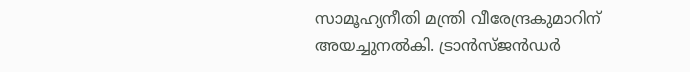സാമൂഹ്യനീതി മന്ത്രി വീരേന്ദ്രകുമാറിന്‌ അയച്ചുനൽകി. ട്രാൻസ്‌ജൻഡർ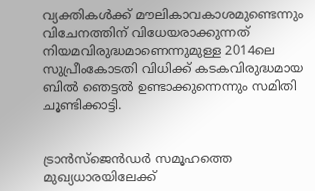വ്യക്തികൾക്ക്‌ മ‍ൗലികാവകാശമുണ്ടെന്നും വിചേനത്തിന്‌ വിധേയരാക്കുന്നത്‌ നിയമവിരുദ്ധമാണെന്നുമുള്ള 2014ലെ സുപ്രീംകോടതി വിധിക്ക്‌ കടകവിരുദ്ധമായ ബിൽ ഞെട്ടൽ ഉണ്ടാക്കുന്നെന്നും സമിതി ചൂണ്ടിക്കാട്ടി.


ട്രാൻസ്‌ജെൻഡർ സമൂഹത്തെ മുഖ്യധാരയിലേക്ക്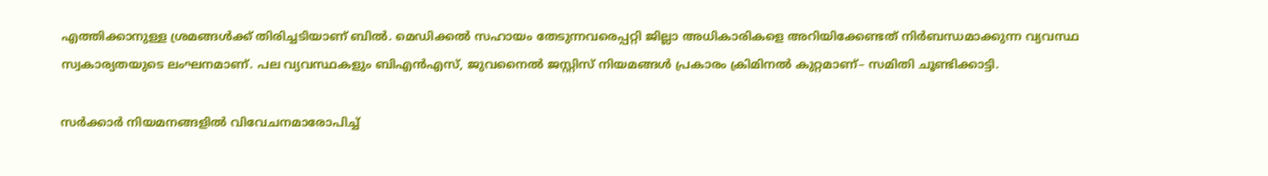എത്തിക്കാനുള്ള ശ്രമങ്ങൾക്ക് തിരിച്ചടിയാണ്‌ ബിൽ. മെഡിക്കൽ സഹായം തേടുന്നവരെപ്പറ്റി ജില്ലാ അധികാരികളെ അറിയിക്കേണ്ടത്‌ നിർബന്ധമാക്കുന്ന വ്യവസ്ഥ സ്വകാര്യതയുടെ ലംഘനമാണ്‌. പല വ്യവസ്ഥകളും ബിഎൻഎസ്‌, ജുവനൈൽ ജസ്റ്റിസ് നിയമങ്ങൾ പ്രകാരം ക്രിമിനൽ കുറ്റമാണ്‌– സമിതി ചൂണ്ടിക്കാട്ടി.

സർക്കാർ നിയമനങ്ങളിൽ വിവേചനമാരോപിച്ച്‌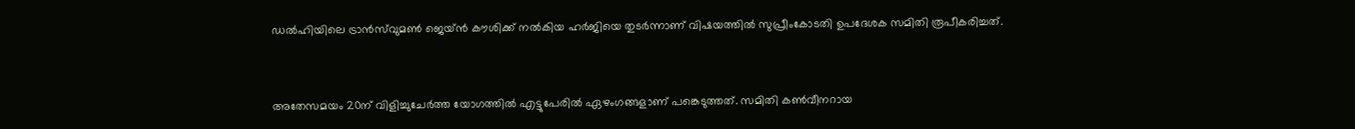ഡൽഹിയിലെ ട്രാൻസ്‌വുമൺ ജെയ്ൻ കൗശിക്ക്‌ നൽകിയ ഹർജിയെ തുടർന്നാണ്‌ വിഷയത്തിൽ സുപ്രീംകോടതി ഉപദേശക സമിതി രൂപീകരിച്ചത്‌.


അതേസമയം 20ന്‌ വിളിച്ചുചേർത്ത യോഗത്തിൽ എട്ടുപേരിൽ ഏഴംഗങ്ങളാണ്‌ പങ്കെടുത്തത്‌. സമിതി കൺവീനറായ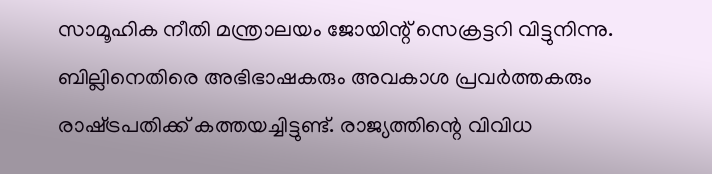സാമൂഹിക നീതി മന്ത്രാലയം ജോയിന്റ് സെക്രട്ടറി വിട്ടുനിന്നു. ബില്ലിനെതിരെ അഭിഭാഷകരും അവകാശ പ്രവർത്തകരും രാഷ്‌ട്രപതിക്ക്‌ കത്തയച്ചിട്ടുണ്ട്‌. രാജ്യത്തിന്റെ വിവിധ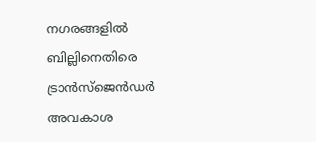നഗരങ്ങളില്‍ ബില്ലിനെതിരെ ട്രാൻസ്‌ജെൻഡർ അവകാശ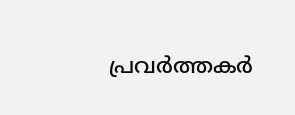പ്രവര്‍ത്തകര്‍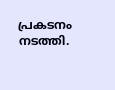പ്രകടനം നടത്തി.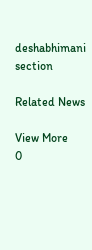deshabhimani section

Related News

View More
0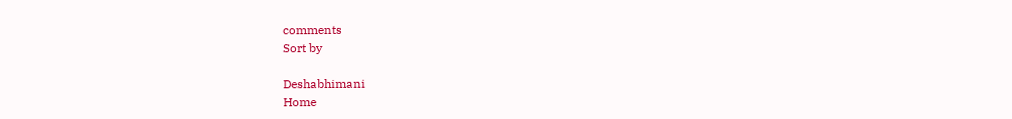comments
Sort by

Deshabhimani
Home